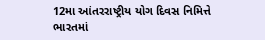12મા આંતરરાષ્ટ્રીય યોગ દિવસ નિમિત્તે ભારતમાં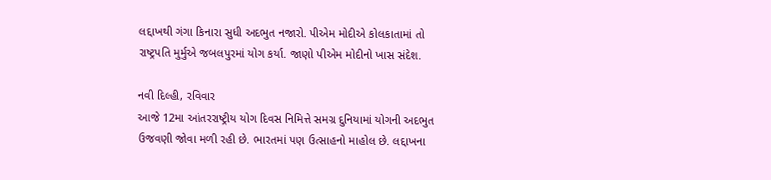લદ્દાખથી ગંગા કિનારા સુધી અદભુત નજારો. પીએમ મોદીએ કોલકાતામાં તો રાષ્ટ્રપતિ મુર્મુએ જબલપુરમાં યોગ કર્યા. જાણો પીએમ મોદીનો ખાસ સંદેશ.

નવી દિલ્હી, રવિવાર
આજે 12મા આંતરરાષ્ટ્રીય યોગ દિવસ નિમિત્તે સમગ્ર દુનિયામાં યોગની અદભુત ઉજવણી જોવા મળી રહી છે. ભારતમાં પણ ઉત્સાહનો માહોલ છે. લદ્દાખના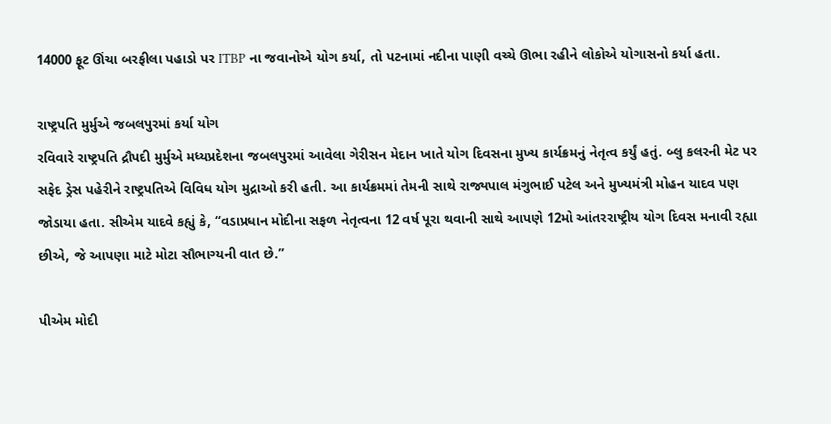14000 ફૂટ ઊંચા બરફીલા પહાડો પર ITBP ના જવાનોએ યોગ કર્યા, તો પટનામાં નદીના પાણી વચ્ચે ઊભા રહીને લોકોએ યોગાસનો કર્યા હતા.

રાષ્ટ્રપતિ મુર્મુએ જબલપુરમાં કર્યા યોગ
રવિવારે રાષ્ટ્રપતિ દ્રૌપદી મુર્મુએ મધ્યપ્રદેશના જબલપુરમાં આવેલા ગેરીસન મેદાન ખાતે યોગ દિવસના મુખ્ય કાર્યક્રમનું નેતૃત્વ કર્યું હતું. બ્લુ કલરની મેટ પર સફેદ ડ્રેસ પહેરીને રાષ્ટ્રપતિએ વિવિધ યોગ મુદ્રાઓ કરી હતી. આ કાર્યક્રમમાં તેમની સાથે રાજ્યપાલ મંગુભાઈ પટેલ અને મુખ્યમંત્રી મોહન યાદવ પણ જોડાયા હતા. સીએમ યાદવે કહ્યું કે, “વડાપ્રધાન મોદીના સફળ નેતૃત્વના 12 વર્ષ પૂરા થવાની સાથે આપણે 12મો આંતરરાષ્ટ્રીય યોગ દિવસ મનાવી રહ્યા છીએ, જે આપણા માટે મોટા સૌભાગ્યની વાત છે.”

પીએમ મોદી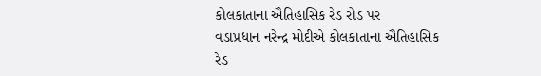કોલકાતાના ઐતિહાસિક રેડ રોડ પર
વડાપ્રધાન નરેન્દ્ર મોદીએ કોલકાતાના ઐતિહાસિક રેડ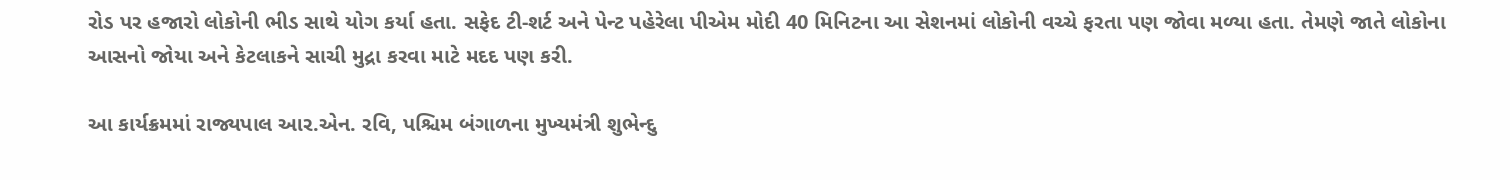રોડ પર હજારો લોકોની ભીડ સાથે યોગ કર્યા હતા. સફેદ ટી-શર્ટ અને પેન્ટ પહેરેલા પીએમ મોદી 40 મિનિટના આ સેશનમાં લોકોની વચ્ચે ફરતા પણ જોવા મળ્યા હતા. તેમણે જાતે લોકોના આસનો જોયા અને કેટલાકને સાચી મુદ્રા કરવા માટે મદદ પણ કરી.

આ કાર્યક્રમમાં રાજ્યપાલ આર.એન. રવિ, પશ્ચિમ બંગાળના મુખ્યમંત્રી શુભેન્દુ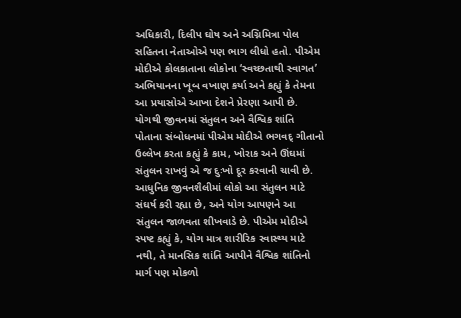અધિકારી, દિલીપ ઘોષ અને અગ્નિમિત્રા પોલ સહિતના નેતાઓએ પણ ભાગ લીધો હતો. પીએમ મોદીએ કોલકાતાના લોકોના ‘સ્વચ્છતાથી સ્વાગત’ અભિયાનના ખૂબ વખાણ કર્યા અને કહ્યું કે તેમના આ પ્રયાસોએ આખા દેશને પ્રેરણા આપી છે.
યોગથી જીવનમાં સંતુલન અને વૈશ્વિક શાંતિ
પોતાના સંબોધનમાં પીએમ મોદીએ ભગવદ્ ગીતાનો ઉલ્લેખ કરતા કહ્યું કે કામ, ખોરાક અને ઊંઘમાં સંતુલન રાખવું એ જ દુઃખો દૂર કરવાની ચાવી છે. આધુનિક જીવનશૈલીમાં લોકો આ સંતુલન માટે સંઘર્ષ કરી રહ્યા છે, અને યોગ આપણને આ સંતુલન જાળવતા શીખવાડે છે. પીએમ મોદીએ સ્પષ્ટ કહ્યું કે, યોગ માત્ર શારીરિક સ્વાસ્થ્ય માટે નથી, તે માનસિક શાંતિ આપીને વૈશ્વિક શાંતિનો માર્ગ પણ મોકળો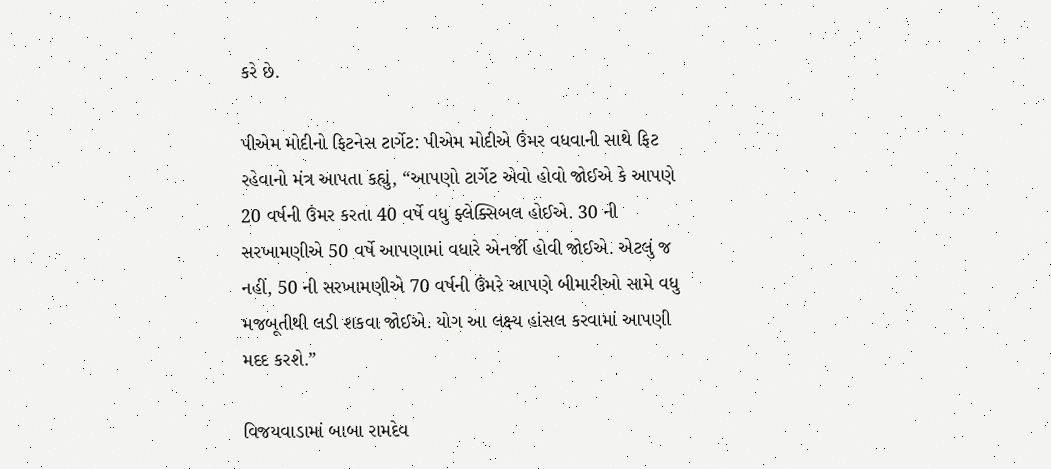કરે છે.

પીએમ મોદીનો ફિટનેસ ટાર્ગેટ: પીએમ મોદીએ ઉંમર વધવાની સાથે ફિટ રહેવાનો મંત્ર આપતા કહ્યું, “આપણો ટાર્ગેટ એવો હોવો જોઈએ કે આપણે 20 વર્ષની ઉંમર કરતા 40 વર્ષે વધુ ફ્લેક્સિબલ હોઈએ. 30 ની સરખામણીએ 50 વર્ષે આપણામાં વધારે એનર્જી હોવી જોઈએ. એટલું જ નહીં, 50 ની સરખામણીએ 70 વર્ષની ઉંમરે આપણે બીમારીઓ સામે વધુ મજબૂતીથી લડી શકવા જોઈએ. યોગ આ લક્ષ્ય હાંસલ કરવામાં આપણી મદદ કરશે.”

વિજયવાડામાં બાબા રામદેવ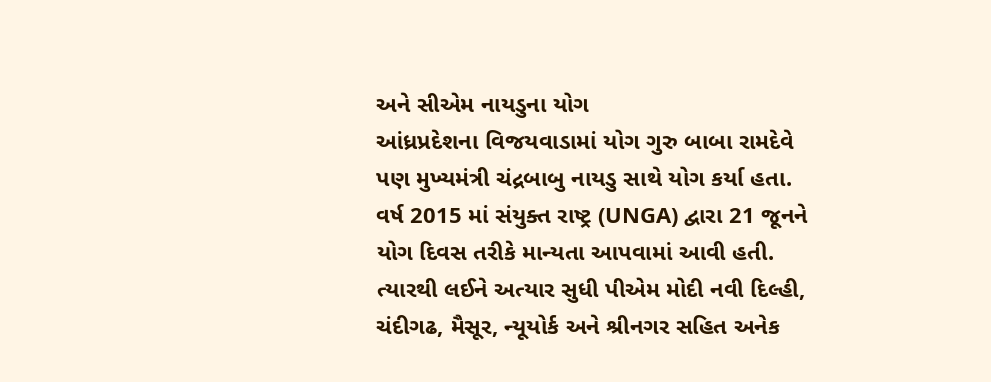અને સીએમ નાયડુના યોગ
આંધ્રપ્રદેશના વિજયવાડામાં યોગ ગુરુ બાબા રામદેવે પણ મુખ્યમંત્રી ચંદ્રબાબુ નાયડુ સાથે યોગ કર્યા હતા. વર્ષ 2015 માં સંયુક્ત રાષ્ટ્ર (UNGA) દ્વારા 21 જૂનને યોગ દિવસ તરીકે માન્યતા આપવામાં આવી હતી. ત્યારથી લઈને અત્યાર સુધી પીએમ મોદી નવી દિલ્હી, ચંદીગઢ, મૈસૂર, ન્યૂયોર્ક અને શ્રીનગર સહિત અનેક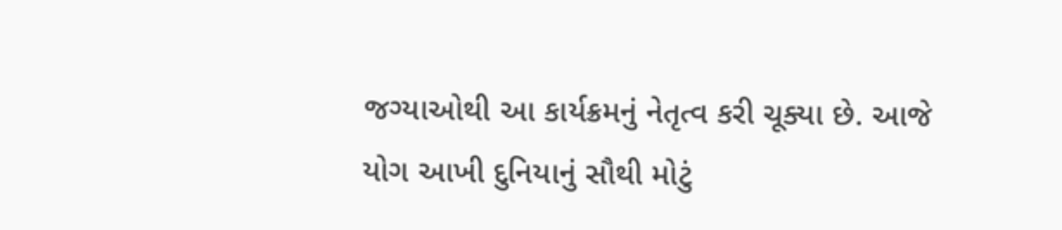જગ્યાઓથી આ કાર્યક્રમનું નેતૃત્વ કરી ચૂક્યા છે. આજે યોગ આખી દુનિયાનું સૌથી મોટું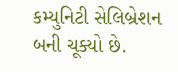કમ્યુનિટી સેલિબ્રેશન બની ચૂક્યો છે.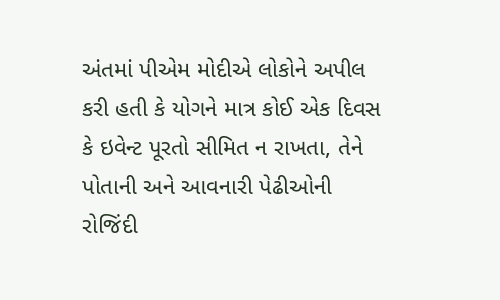અંતમાં પીએમ મોદીએ લોકોને અપીલ કરી હતી કે યોગને માત્ર કોઈ એક દિવસ કે ઇવેન્ટ પૂરતો સીમિત ન રાખતા, તેને પોતાની અને આવનારી પેઢીઓની રોજિંદી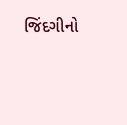જિંદગીનો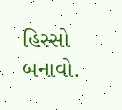હિસ્સો બનાવો.